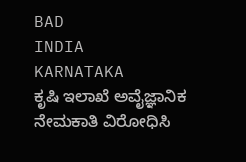BAD
INDIA
KARNATAKA
ಕೃಷಿ ಇಲಾಖೆ ಅವೈಜ್ಞಾನಿಕ ನೇಮಕಾತಿ ವಿರೋಧಿಸಿ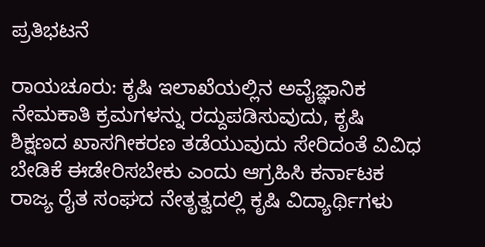ಪ್ರತಿಭಟನೆ

ರಾಯಚೂರು: ಕೃಷಿ ಇಲಾಖೆಯಲ್ಲಿನ ಅವೈಜ್ಞಾನಿಕ ನೇಮಕಾತಿ ಕ್ರಮಗಳನ್ನು ರದ್ದುಪಡಿಸುವುದು, ಕೃಷಿ ಶಿಕ್ಷಣದ ಖಾಸಗೀಕರಣ ತಡೆಯುವುದು ಸೇರಿದಂತೆ ವಿವಿಧ ಬೇಡಿಕೆ ಈಡೇರಿಸಬೇಕು ಎಂದು ಆಗ್ರಹಿಸಿ ಕರ್ನಾಟಕ ರಾಜ್ಯ ರೈತ ಸಂಘದ ನೇತೃತ್ವದಲ್ಲಿ ಕೃಷಿ ವಿದ್ಯಾರ್ಥಿಗಳು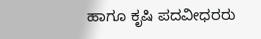ಹಾಗೂ ಕೃಷಿ ಪದವೀಧರರು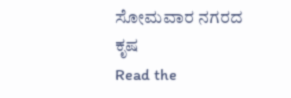ಸೋಮವಾರ ನಗರದ ಕೃಷ
Read the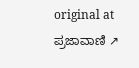original at ಪ್ರಜಾವಾಣಿ ↗